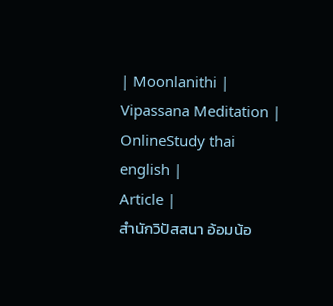| Moonlanithi |
Vipassana Meditation |
OnlineStudy thai english |
Article |
สำนักวิปัสสนา อ้อมน้อ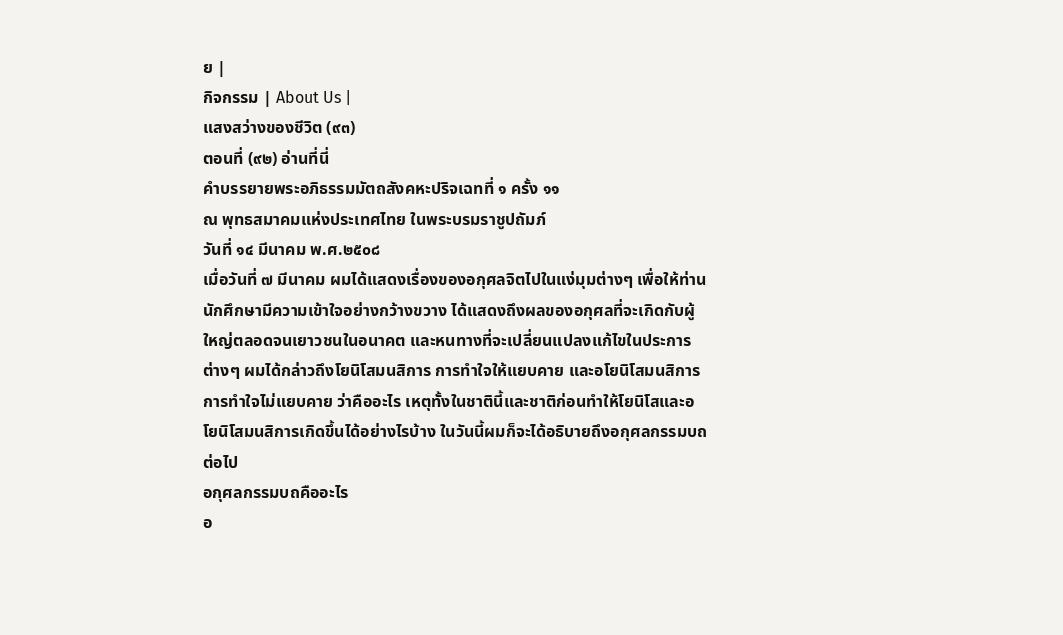ย |
กิจกรรม | About Us |
แสงสว่างของชีวิต (๙๓)
ตอนที่ (๙๒) อ่านที่นี่
คำบรรยายพระอภิธรรมมัตถสังคหะปริจเฉทที่ ๑ ครั้ง ๑๑
ณ พุทธสมาคมแห่งประเทศไทย ในพระบรมราชูปถัมภ์
วันที่ ๑๔ มีนาคม พ.ศ.๒๕๐๘
เมื่อวันที่ ๗ มีนาคม ผมได้แสดงเรื่องของอกุศลจิตไปในแง่มุมต่างๆ เพื่อให้ท่านนักศึกษามีความเข้าใจอย่างกว้างขวาง ได้แสดงถึงผลของอกุศลที่จะเกิดกับผู้ใหญ่ตลอดจนเยาวชนในอนาคต และหนทางที่จะเปลี่ยนแปลงแก้ไขในประการต่างๆ ผมได้กล่าวถึงโยนิโสมนสิการ การทำใจให้แยบคาย และอโยนิโสมนสิการ การทำใจไม่แยบคาย ว่าคืออะไร เหตุทั้งในชาตินี้และชาติก่อนทำให้โยนิโสและอโยนิโสมนสิการเกิดขึ้นได้อย่างไรบ้าง ในวันนี้ผมก็จะได้อธิบายถึงอกุศลกรรมบถต่อไป
อกุศลกรรมบถคืออะไร
อ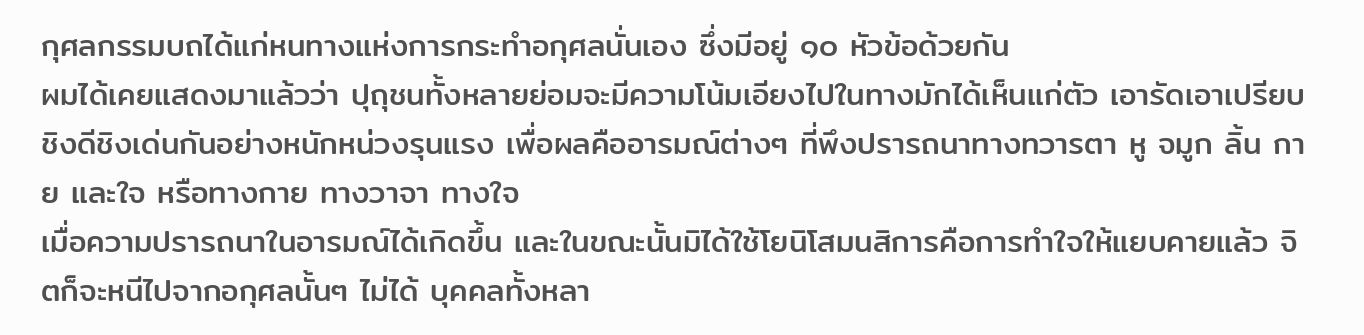กุศลกรรมบถได้แก่หนทางแห่งการกระทำอกุศลนั่นเอง ซึ่งมีอยู่ ๑๐ หัวข้อด้วยกัน
ผมได้เคยแสดงมาแล้วว่า ปุถุชนทั้งหลายย่อมจะมีความโน้มเอียงไปในทางมักได้เห็นแก่ตัว เอารัดเอาเปรียบชิงดีชิงเด่นกันอย่างหนักหน่วงรุนแรง เพื่อผลคืออารมณ์ต่างๆ ที่พึงปรารถนาทางทวารตา หู จมูก ลิ้น กาย และใจ หรือทางกาย ทางวาจา ทางใจ
เมื่อความปรารถนาในอารมณ์ได้เกิดขึ้น และในขณะนั้นมิได้ใช้โยนิโสมนสิการคือการทำใจให้แยบคายแล้ว จิตก็จะหนีไปจากอกุศลนั้นๆ ไม่ได้ บุคคลทั้งหลา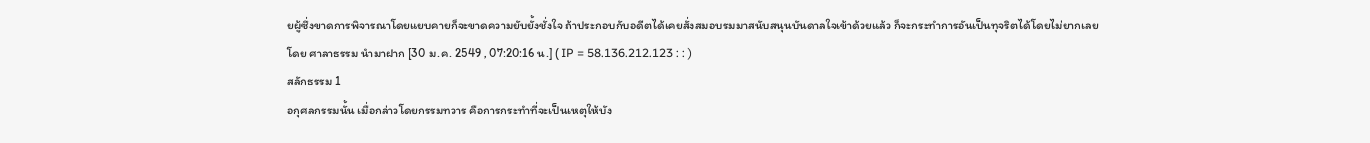ยผู้ซึ่งขาดการพิจารณาโดยแยบคายก็จะขาดความยับยั้งชั่งใจ ถ้าประกอบกับอดีตได้เคยสั่งสมอบรมมาสนับสนุนบันดาลใจเข้าด้วยแล้ว ก็จะกระทำการอันเป็นทุจริตได้โดยไม่ยากเลย
โดย ศาลาธรรม นำมาฝาก [30 ม.ค. 2549 , 07:20:16 น.] ( IP = 58.136.212.123 : : )
สลักธรรม 1
อกุศลกรรมนั้น เมื่อกล่าวโดยกรรมทวาร คือการกระทำที่จะเป็นเหตุให้บัง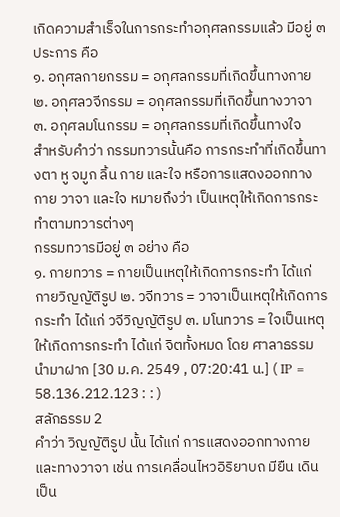เกิดความสำเร็จในการกระทำอกุศลกรรมแล้ว มีอยู่ ๓ ประการ คือ
๑. อกุศลกายกรรม = อกุศลกรรมที่เกิดขึ้นทางกาย ๒. อกุศลวจีกรรม = อกุศลกรรมที่เกิดขึ้นทางวาจา ๓. อกุศลมโนกรรม = อกุศลกรรมที่เกิดขึ้นทางใจ
สำหรับคำว่า กรรมทวารนั้นคือ การกระทำที่เกิดขึ้นทางตา หู จมูก ลิ้น กาย และใจ หรือการแสดงออกทางกาย วาจา และใจ หมายถึงว่า เป็นเหตุให้เกิดการกระทำตามทวารต่างๆ
กรรมทวารมีอยู่ ๓ อย่าง คือ
๑. กายทวาร = กายเป็นเหตุให้เกิดการกระทำ ได้แก่ กายวิญญัติรูป ๒. วจีทวาร = วาจาเป็นเหตุให้เกิดการกระทำ ได้แก่ วจีวิญญัติรูป ๓. มโนทวาร = ใจเป็นเหตุให้เกิดการกระทำ ได้แก่ จิตทั้งหมด โดย ศาลาธรรม นำมาฝาก [30 ม.ค. 2549 , 07:20:41 น.] ( IP = 58.136.212.123 : : )
สลักธรรม 2
คำว่า วิญญัติรูป นั้น ได้แก่ การแสดงออกทางกาย และทางวาจา เช่น การเคลื่อนไหวอิริยาบถ มียืน เดิน เป็น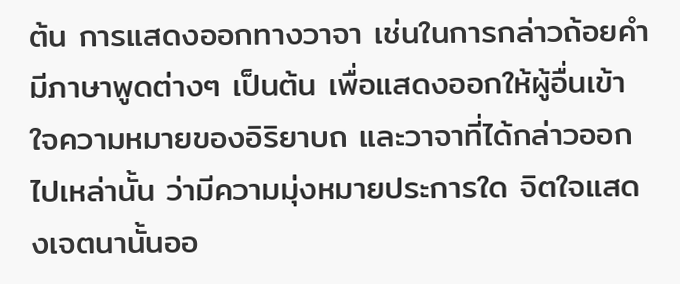ต้น การแสดงออกทางวาจา เช่นในการกล่าวถ้อยคำมีภาษาพูดต่างๆ เป็นต้น เพื่อแสดงออกให้ผู้อื่นเข้าใจความหมายของอิริยาบถ และวาจาที่ได้กล่าวออกไปเหล่านั้น ว่ามีความมุ่งหมายประการใด จิตใจแสดงเจตนานั้นออ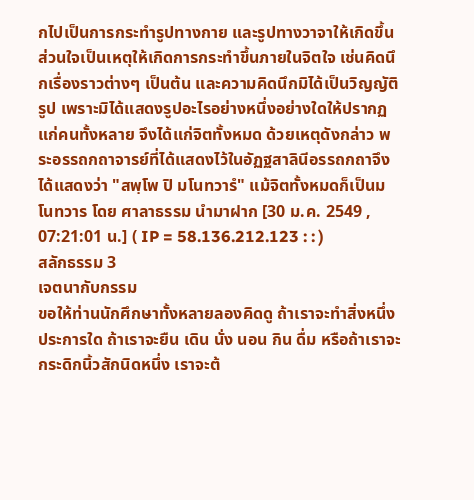กไปเป็นการกระทำรูปทางกาย และรูปทางวาจาให้เกิดขึ้น
ส่วนใจเป็นเหตุให้เกิดการกระทำขึ้นภายในจิตใจ เช่นคิดนึกเรื่องราวต่างๆ เป็นต้น และความคิดนึกมิได้เป็นวิญญัติรูป เพราะมิได้แสดงรูปอะไรอย่างหนึ่งอย่างใดให้ปรากฏแก่คนทั้งหลาย จึงได้แก่จิตทั้งหมด ด้วยเหตุดังกล่าว พระอรรถกถาจารย์ที่ได้แสดงไว้ในอัฏฐสาลินีอรรถกถาจึงได้แสดงว่า "สพฺโพ ปิ มโนทวารํ" แม้จิตทั้งหมดก็เป็นมโนทวาร โดย ศาลาธรรม นำมาฝาก [30 ม.ค. 2549 , 07:21:01 น.] ( IP = 58.136.212.123 : : )
สลักธรรม 3
เจตนากับกรรม
ขอให้ท่านนักศึกษาทั้งหลายลองคิดดู ถ้าเราจะทำสิ่งหนึ่งประการใด ถ้าเราจะยืน เดิน นั่ง นอน กิน ดื่ม หรือถ้าเราจะกระดิกนิ้วสักนิดหนึ่ง เราจะต้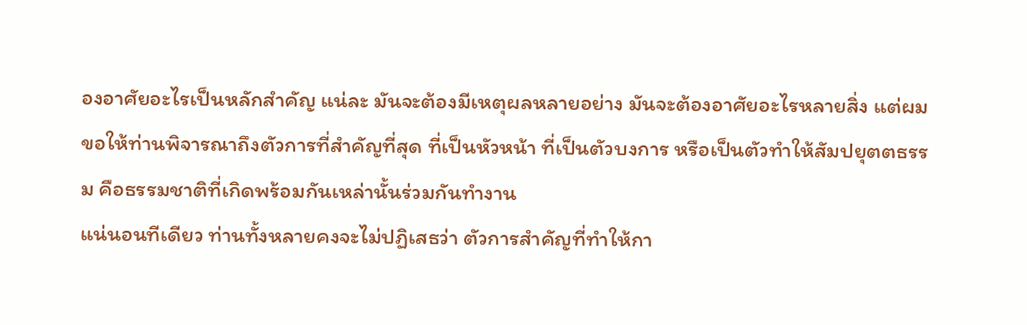องอาศัยอะไรเป็นหลักสำคัญ แน่ละ มันจะต้องมีเหตุผลหลายอย่าง มันจะต้องอาศัยอะไรหลายสิ่ง แต่ผมขอให้ท่านพิจารณาถึงตัวการที่สำคัญที่สุด ที่เป็นหัวหน้า ที่เป็นตัวบงการ หรือเป็นตัวทำให้สัมปยุตตธรรม คือธรรมชาติที่เกิดพร้อมกันเหล่านั้นร่วมกันทำงาน
แน่นอนทีเดียว ท่านทั้งหลายคงจะไม่ปฏิเสธว่า ตัวการสำคัญที่ทำให้กา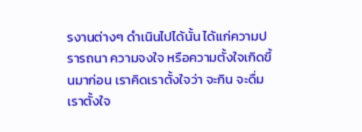รงานต่างๆ ดำเนินไปได้นั้น ได้แก่ความปรารถนา ความจงใจ หรือความตั้งใจเกิดขึ้นมาก่อน เราคิดเราตั้งใจว่า จะกิน จะดื่ม เราตั้งใจ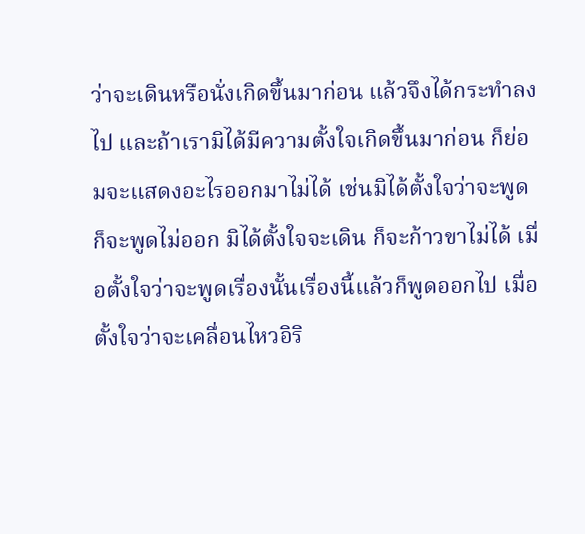ว่าจะเดินหรือนั่งเกิดขึ้นมาก่อน แล้วจึงได้กระทำลงไป และถ้าเรามิได้มีความตั้งใจเกิดขึ้นมาก่อน ก็ย่อมจะแสดงอะไรออกมาไม่ได้ เช่นมิได้ตั้งใจว่าจะพูด ก็จะพูดไม่ออก มิได้ตั้งใจจะเดิน ก็จะก้าวขาไม่ได้ เมื่อตั้งใจว่าจะพูดเรื่องนั้นเรื่องนี้แล้วก็พูดออกไป เมื่อตั้งใจว่าจะเคลื่อนไหวอิริ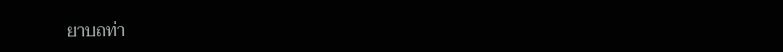ยาบถท่า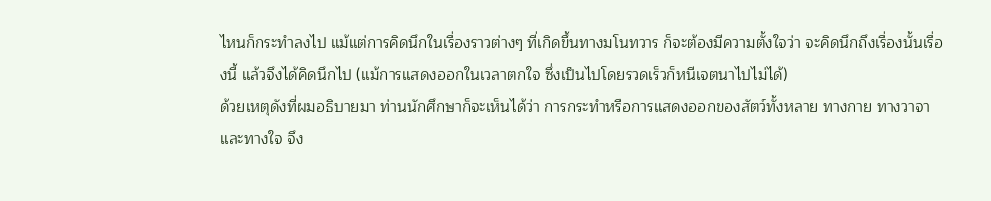ไหนก็กระทำลงไป แม้แต่การคิดนึกในเรื่องราวต่างๆ ที่เกิดขึ้นทางมโนทวาร ก็จะต้องมีความตั้งใจว่า จะคิดนึกถึงเรื่องนั้นเรื่องนี้ แล้วจึงได้คิดนึกไป (แม้การแสดงออกในเวลาตกใจ ซึ่งเป็นไปโดยรวดเร็วก็หนีเจตนาไปไม่ได้)
ด้วยเหตุดังที่ผมอธิบายมา ท่านนักศึกษาก็จะเห็นได้ว่า การกระทำหรือการแสดงออกของสัตว์ทั้งหลาย ทางกาย ทางวาจา และทางใจ จึง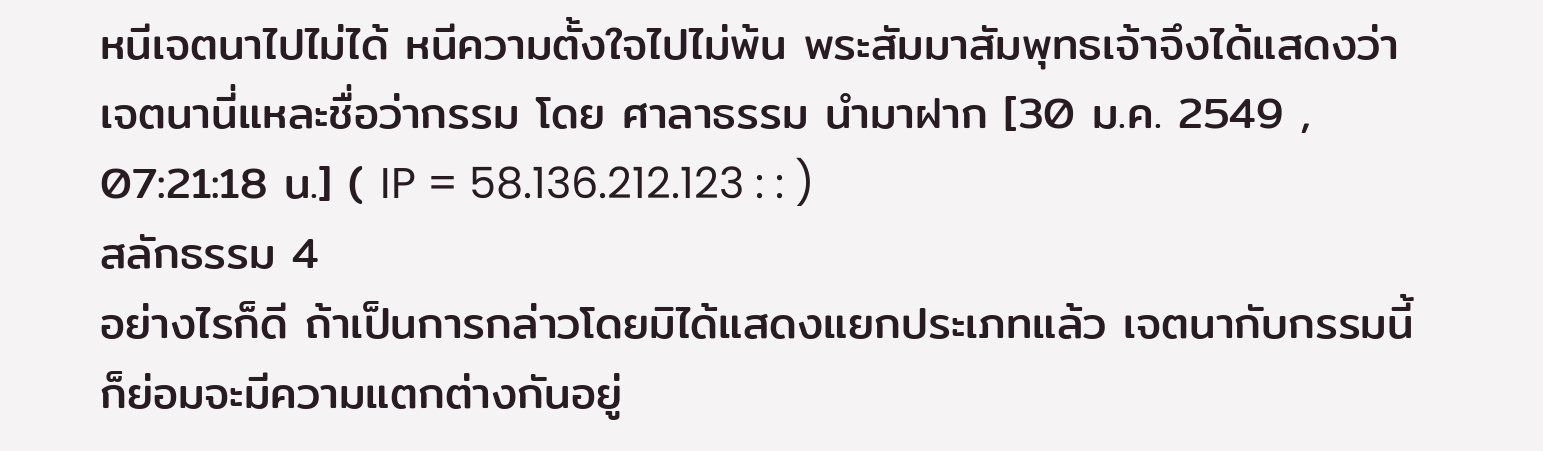หนีเจตนาไปไม่ได้ หนีความตั้งใจไปไม่พ้น พระสัมมาสัมพุทธเจ้าจึงได้แสดงว่า เจตนานี่แหละชื่อว่ากรรม โดย ศาลาธรรม นำมาฝาก [30 ม.ค. 2549 , 07:21:18 น.] ( IP = 58.136.212.123 : : )
สลักธรรม 4
อย่างไรก็ดี ถ้าเป็นการกล่าวโดยมิได้แสดงแยกประเภทแล้ว เจตนากับกรรมนี้ ก็ย่อมจะมีความแตกต่างกันอยู่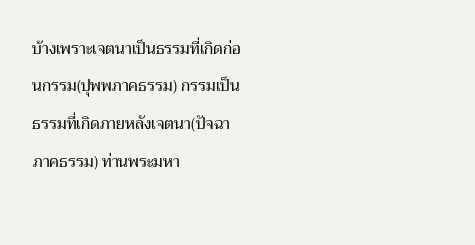บ้างเพราะเจตนาเป็นธรรมที่เกิดก่อนกรรม(ปุพพภาคธรรม) กรรมเป็นธรรมที่เกิดภายหลังเจตนา(ปัจฉาภาคธรรม) ท่านพระมหา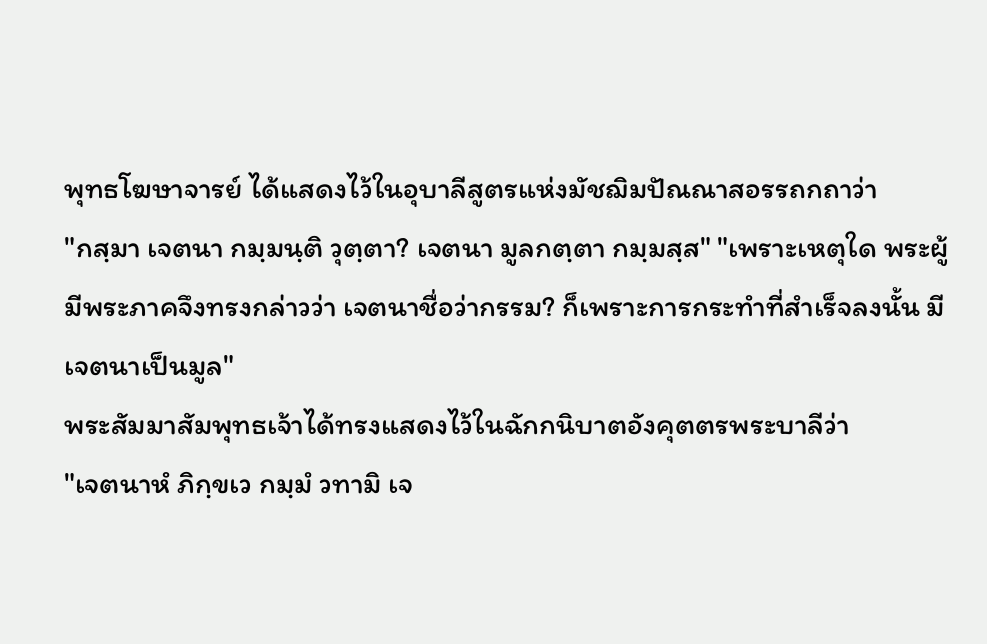พุทธโฆษาจารย์ ได้แสดงไว้ในอุบาลีสูตรแห่งมัชฌิมปัณณาสอรรถกถาว่า
"กสฺมา เจตนา กมฺมนฺติ วุตฺตา? เจตนา มูลกตฺตา กมฺมสฺส" "เพราะเหตุใด พระผู้มีพระภาคจึงทรงกล่าวว่า เจตนาชื่อว่ากรรม? ก็เพราะการกระทำที่สำเร็จลงนั้น มีเจตนาเป็นมูล"
พระสัมมาสัมพุทธเจ้าได้ทรงแสดงไว้ในฉักกนิบาตอังคุตตรพระบาลีว่า
"เจตนาหํ ภิกฺขเว กมฺมํ วทามิ เจ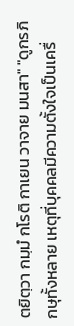ตยิตฺวา กมฺมํ กโรติ กาเยน วาจาย มนสา" "ดูกรภิกษุทั้งหลาย เหตุที่บุคคลมีความตั้งใจเป็นเครื่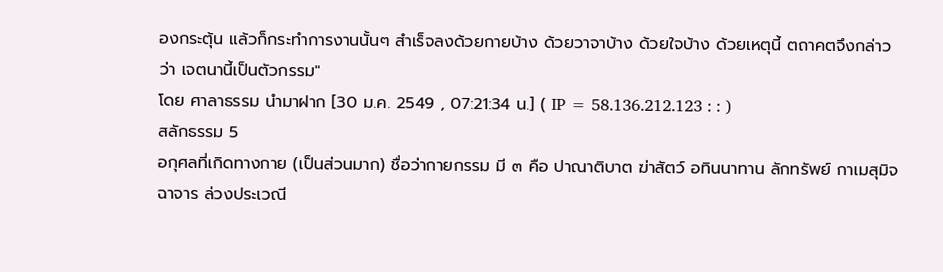องกระตุ้น แล้วก็กระทำการงานนั้นๆ สำเร็จลงด้วยกายบ้าง ด้วยวาจาบ้าง ด้วยใจบ้าง ด้วยเหตุนี้ ตถาคตจึงกล่าวว่า เจตนานี้เป็นตัวกรรม"
โดย ศาลาธรรม นำมาฝาก [30 ม.ค. 2549 , 07:21:34 น.] ( IP = 58.136.212.123 : : )
สลักธรรม 5
อกุศลที่เกิดทางกาย (เป็นส่วนมาก) ชื่อว่ากายกรรม มี ๓ คือ ปาณาติบาต ฆ่าสัตว์ อทินนาทาน ลักทรัพย์ กาเมสุมิจฉาจาร ล่วงประเวณี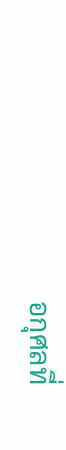อกุศลที่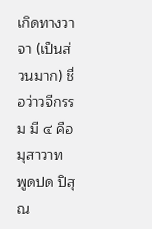เกิดทางวาจา (เป็นส่วนมาก) ชื่อว่าวจีกรรม มี ๔ คือ มุสาวาท พูดปด ปิสุณ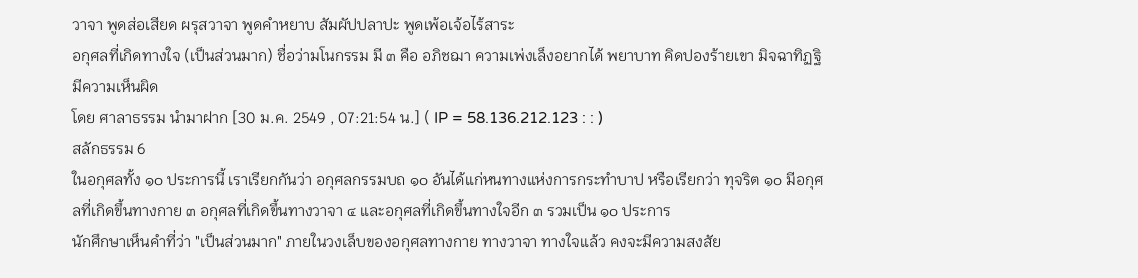วาจา พูดส่อเสียด ผรุสวาจา พูดคำหยาบ สัมผัปปลาปะ พูดเพ้อเจ้อไร้สาระ
อกุศลที่เกิดทางใจ (เป็นส่วนมาก) ชื่อว่ามโนกรรม มี ๓ คือ อภิชฌา ความเพ่งเล็งอยากได้ พยาบาท คิดปองร้ายเขา มิจฉาทิฏฐิ มีความเห็นผิด
โดย ศาลาธรรม นำมาฝาก [30 ม.ค. 2549 , 07:21:54 น.] ( IP = 58.136.212.123 : : )
สลักธรรม 6
ในอกุศลทั้ง ๑๐ ประการนี้ เราเรียกกันว่า อกุศลกรรมบถ ๑๐ อันได้แก่หนทางแห่งการกระทำบาป หรือเรียกว่า ทุจริต ๑๐ มีอกุศลที่เกิดขึ้นทางกาย ๓ อกุศลที่เกิดขึ้นทางวาจา ๔ และอกุศลที่เกิดขึ้นทางใจอีก ๓ รวมเป็น ๑๐ ประการ
นักศึกษาเห็นคำที่ว่า "เป็นส่วนมาก" ภายในวงเล็บของอกุศลทางกาย ทางวาจา ทางใจแล้ว คงจะมีความสงสัย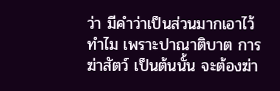ว่า มีคำว่าเป็นส่วนมากเอาไว้ทำไม เพราะปาณาติบาต การฆ่าสัตว์ เป็นต้นนั้น จะต้องฆ่า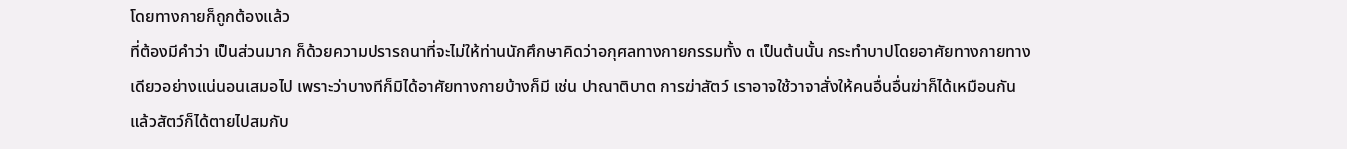โดยทางกายก็ถูกต้องแล้ว
ที่ต้องมีคำว่า เป็นส่วนมาก ก็ด้วยความปรารถนาที่จะไม่ให้ท่านนักศึกษาคิดว่าอกุศลทางกายกรรมทั้ง ๓ เป็นต้นนั้น กระทำบาปโดยอาศัยทางกายทางเดียวอย่างแน่นอนเสมอไป เพราะว่าบางทีก็มิได้อาศัยทางกายบ้างก็มี เช่น ปาณาติบาต การฆ่าสัตว์ เราอาจใช้วาจาสั่งให้คนอื่นอื่นฆ่าก็ได้เหมือนกัน แล้วสัตว์ก็ได้ตายไปสมกับ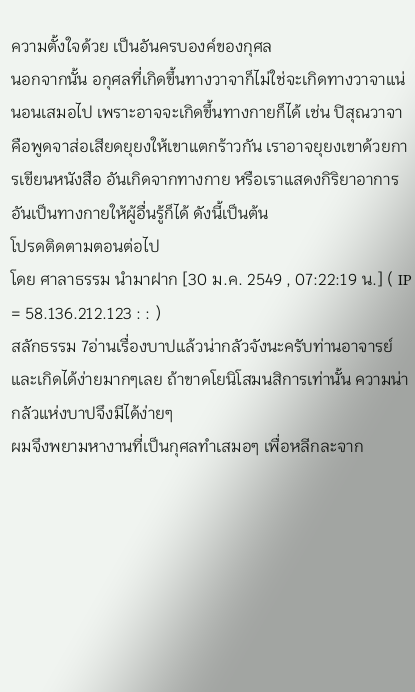ความตั้งใจด้วย เป็นอันครบองค์ของกุศล
นอกจากนั้น อกุศลที่เกิดขึ้นทางวาจาก็ไม่ใช่จะเกิดทางวาจาแน่นอนเสมอไป เพราะอาจจะเกิดขึ้นทางกายก็ได้ เช่น ปิสุณวาจา คือพูดจาส่อเสียดยุยงให้เขาแตกร้าวกัน เราอาจยุยงเขาด้วยการเขียนหนังสือ อันเกิดจากทางกาย หรือเราแสดงกิริยาอาการอันเป็นทางกายให้ผู้อื่นรู้ก็ได้ ดังนี้เป็นต้น
โปรดติดตามตอนต่อไป
โดย ศาลาธรรม นำมาฝาก [30 ม.ค. 2549 , 07:22:19 น.] ( IP = 58.136.212.123 : : )
สลักธรรม 7อ่านเรื่องบาปแล้วน่ากลัวจังนะครับท่านอาจารย์ และเกิดได้ง่ายมากๆเลย ถ้าขาดโยนิโสมนสิการเท่านั้น ความน่ากลัวแห่งบาปจึงมีได้ง่ายๆ
ผมจึงพยามหางานที่เป็นกุศลทำเสมอๆ เพื่อหลีกละจาก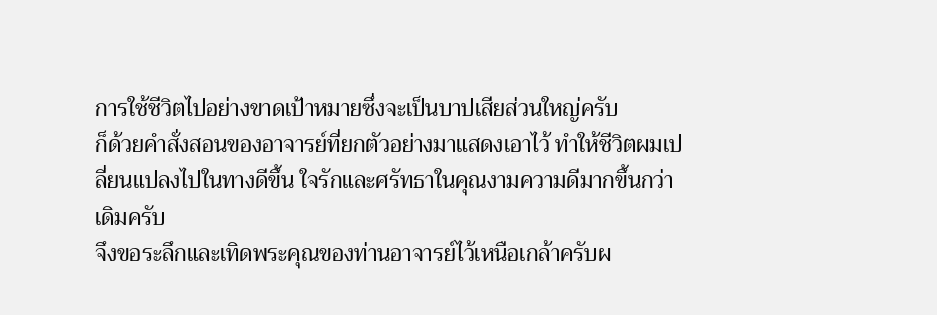การใช้ชีวิตไปอย่างขาดเป้าหมายซึ่งจะเป็นบาปเสียส่วนใหญ่ครับ
ก็ด้วยคำสั่งสอนของอาจารย์ที่ยกตัวอย่างมาแสดงเอาไว้ ทำให้ชีวิตผมเปลี่ยนแปลงไปในทางดีขึ้น ใจรักและศรัทธาในคุณงามความดีมากขึ้นกว่าเดิมครับ
จึงขอระลึกและเทิดพระคุณของท่านอาจารย์ไว้เหนือเกล้าครับผ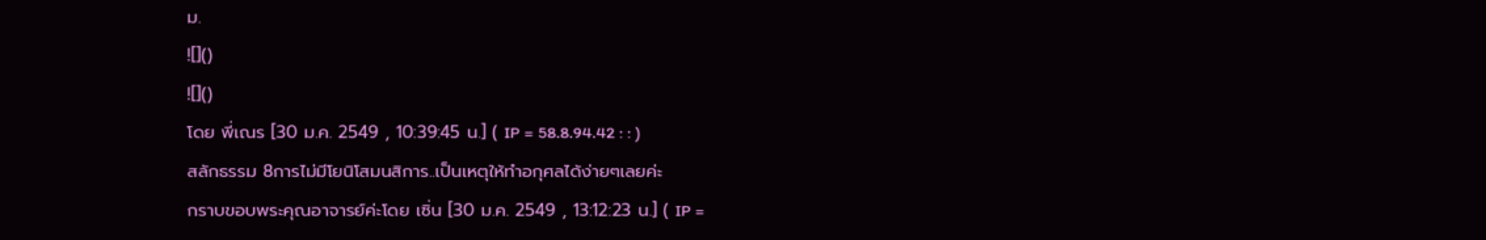ม.
![]()
![]()
โดย พี่เณร [30 ม.ค. 2549 , 10:39:45 น.] ( IP = 58.8.94.42 : : )
สลักธรรม 8การไม่มีโยนิโสมนสิการ..เป็นเหตุให้ทำอกุศลได้ง่ายๆเลยค่ะ
กราบขอบพระคุณอาจารย์ค่ะโดย เซิ่น [30 ม.ค. 2549 , 13:12:23 น.] ( IP =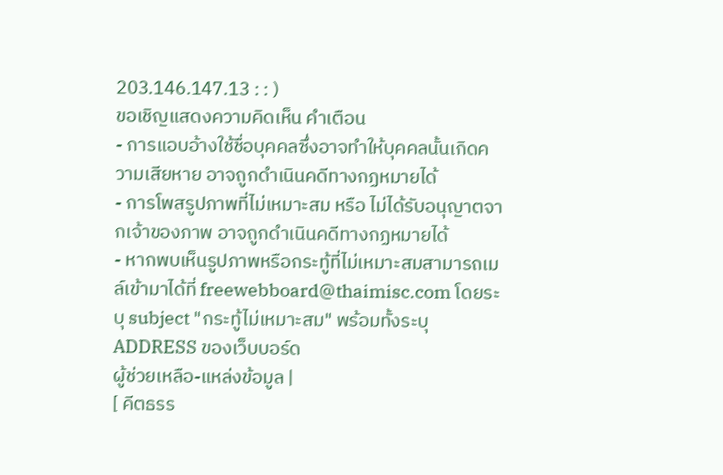203.146.147.13 : : )
ขอเชิญแสดงความคิดเห็น คำเตือน
- การแอบอ้างใช้ชื่อบุคคลซึ่งอาจทำให้บุคคลนั้นเกิดความเสียหาย อาจถูกดำเนินคดีทางกฏหมายได้
- การโพสรูปภาพที่ไม่เหมาะสม หรือ ไม่ได้รับอนุญาตจากเจ้าของภาพ อาจถูกดำเนินคดีทางกฏหมายได้
- หากพบเห็นรูปภาพหรือกระทู้ที่ไม่เหมาะสมสามารถเมล์เข้ามาได้ที่ freewebboard@thaimisc.com โดยระบุ subject "กระทู้ไม่เหมาะสม" พร้อมทั้งระบุ ADDRESS ของเว็บบอร์ด
ผู้ช่วยเหลือ-แหล่งข้อมูล |
[ คีตธรร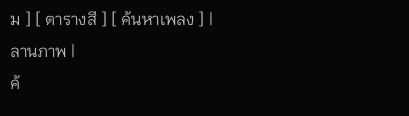ม ] [ ตารางสี ] [ ค้นหาเพลง ] |
ลานภาพ |
ค้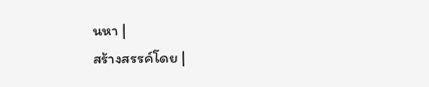นหา |
สร้างสรรค์โดย |